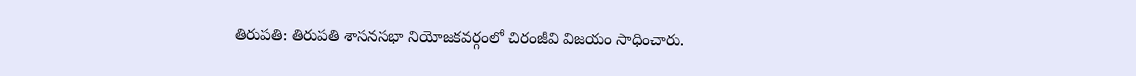తిరుపతి: తిరుపతి శాసనసభా నియోజకవర్గంలో చిరంజీవి విజయం సాధించారు.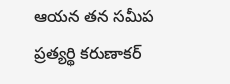ఆయన తన సమీప ప్రత్యర్థి కరుణాకర్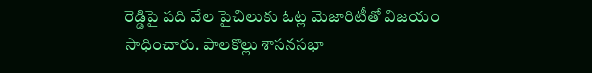రెడ్డిపై పది వేల పైచిలుకు ఓట్ల మెజారిటీతో విజయం సాధించారు. పాలకొల్లు శాసనసభా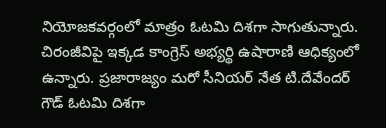నియోజకవర్గంలో మాత్రం ఓటమి దిశగా సాగుతున్నారు. చిరంజీవిపై ఇక్కడ కాంగ్రెస్ అభ్యర్థి ఉషారాణి ఆధిక్యంలో ఉన్నారు. ప్రజారాజ్యం మరో సీనియర్ నేత టి.దేవేందర్ గౌడ్ ఓటమి దిశగా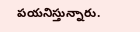పయనిస్తున్నారు.